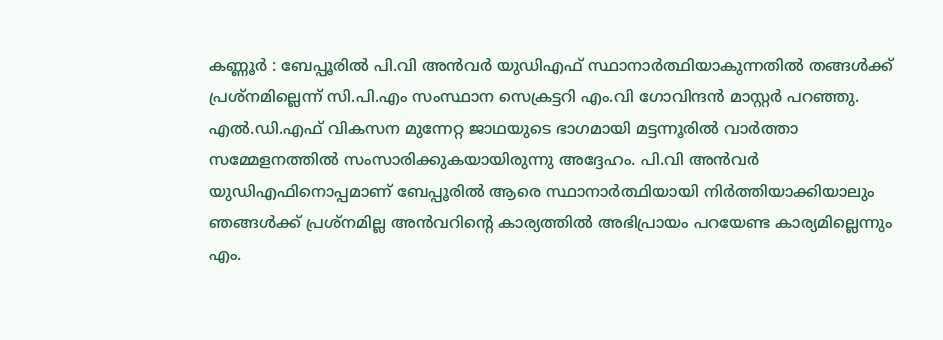കണ്ണൂർ : ബേപ്പൂരിൽ പി.വി അൻവർ യുഡിഎഫ് സ്ഥാനാർത്ഥിയാകുന്നതിൽ തങ്ങൾക്ക് പ്രശ്നമില്ലെന്ന് സി.പി.എം സംസ്ഥാന സെക്രട്ടറി എം.വി ഗോവിന്ദൻ മാസ്റ്റർ പറഞ്ഞു. എൽ.ഡി.എഫ് വികസന മുന്നേറ്റ ജാഥയുടെ ഭാഗമായി മട്ടന്നൂരിൽ വാർത്താ സമ്മേളനത്തിൽ സംസാരിക്കുകയായിരുന്നു അദ്ദേഹം. പി.വി അൻവർ യുഡിഎഫിനൊപ്പമാണ് ബേപ്പൂരിൽ ആരെ സ്ഥാനാർത്ഥിയായി നിർത്തിയാക്കിയാലും ഞങ്ങൾക്ക് പ്രശ്നമില്ല അൻവറിൻ്റെ കാര്യത്തിൽ അഭിപ്രായം പറയേണ്ട കാര്യമില്ലെന്നും എം.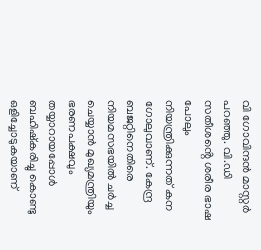വി ഗോവിന്ദൻ മാസ്റ്റർ പറഞ്ഞു. വി.ഡി സതീശൻ്റെ ശരീര ഭാഷ പോലും നിയന്ത്രിക്കുന്നത് കന ഗോലുവാണ്. കേന്ദ്ര ബജറ്റിനെതിരെ നിയമസഭയിൽ ചർച്ച ചെയ്യാൻ മുഖ്യമന്ത്രിയും ഭരണപക്ഷവും തയ്യാറായപ്പോൾ ബഹിഷ്കരിച്ചു കൊണ്ടു ഒളിച്ചോടുകയാണ്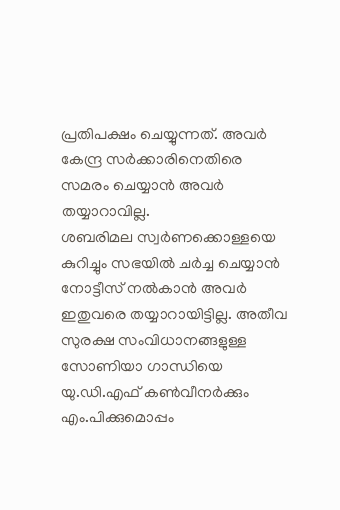പ്രതിപക്ഷം ചെയ്യുന്നത്. അവർ കേന്ദ്ര സർക്കാരിനെതിരെ സമരം ചെയ്യാൻ അവർ തയ്യാറാവില്ല.
ശബരിമല സ്വർണക്കൊള്ളയെ കുറിച്ചും സഭയിൽ ചർച്ച ചെയ്യാൻ നോട്ടീസ് നൽകാൻ അവർ ഇതുവരെ തയ്യാറായിട്ടില്ല. അതീവ സുരക്ഷ സംവിധാനങ്ങളുള്ള സോണിയാ ഗാന്ധിയെ യു.ഡി.എഫ് കൺവീനർക്കും എം.പിക്കുമൊപ്പം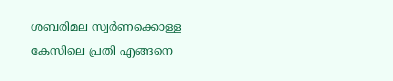ശബരിമല സ്വർണക്കൊള്ള കേസിലെ പ്രതി എങ്ങനെ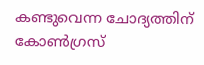കണ്ടുവെന്ന ചോദ്യത്തിന് കോൺഗ്രസ്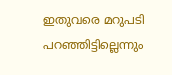ഇതുവരെ മറുപടി പറഞ്ഞിട്ടില്ലെന്നും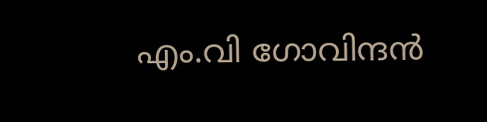എം.വി ഗോവിന്ദൻ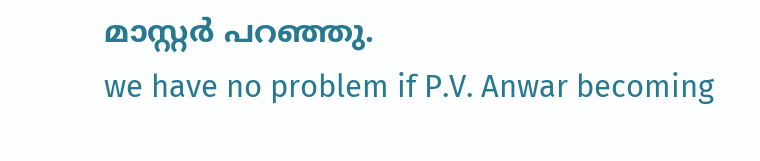മാസ്റ്റർ പറഞ്ഞു.
we have no problem if P.V. Anwar becoming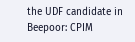the UDF candidate in Beepoor: CPIM